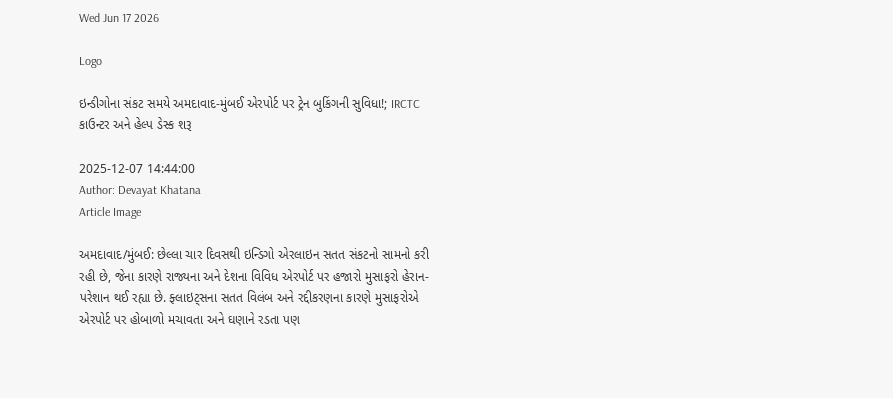Wed Jun 17 2026

Logo

ઇન્ડીગોના સંકટ સમયે અમદાવાદ-મુંબઈ એરપોર્ટ પર ટ્રેન બુકિંગની સુવિધા!; IRCTC કાઉન્ટર અને હેલ્પ ડેસ્ક શરૂ

2025-12-07 14:44:00
Author: Devayat Khatana
Article Image

અમદાવાદ/મુંબઈ: છેલ્લા ચાર દિવસથી ઇન્ડિગો એરલાઇન સતત સંકટનો સામનો કરી રહી છે, જેના કારણે રાજ્યના અને દેશના વિવિધ એરપોર્ટ પર હજારો મુસાફરો હેરાન-પરેશાન થઈ રહ્યા છે. ફ્લાઇટ્સના સતત વિલંબ અને રદ્દીકરણના કારણે મુસાફરોએ એરપોર્ટ પર હોબાળો મચાવતા અને ઘણાને રડતા પણ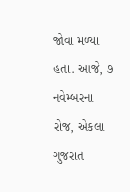જોવા મળ્યા હતા. આજે, ૭ નવેમ્બરના રોજ, એકલા ગુજરાત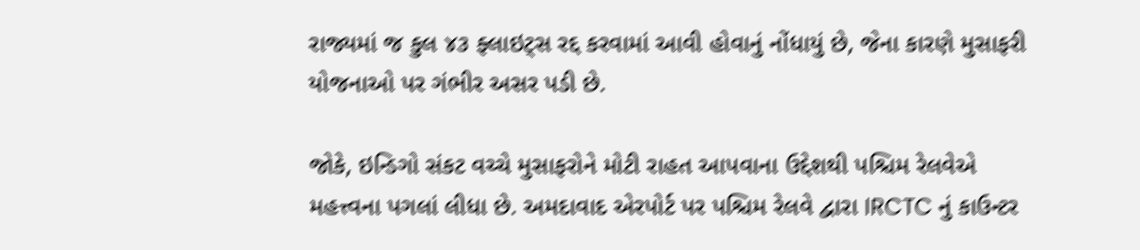રાજ્યમાં જ કુલ ૪૩ ફ્લાઇટ્સ રદ્દ કરવામાં આવી હોવાનું નોંધાયું છે, જેના કારણે મુસાફરી યોજનાઓ પર ગંભીર અસર પડી છે.

જોકે, ઇન્ડિગો સંકટ વચ્ચે મુસાફરોને મોટી રાહત આપવાના ઉદ્દેશથી પશ્ચિમ રેલવેએ મહત્ત્વના પગલાં લીધા છે. અમદાવાદ એરપોર્ટ પર પશ્ચિમ રેલવે દ્વારા IRCTC નું કાઉન્ટર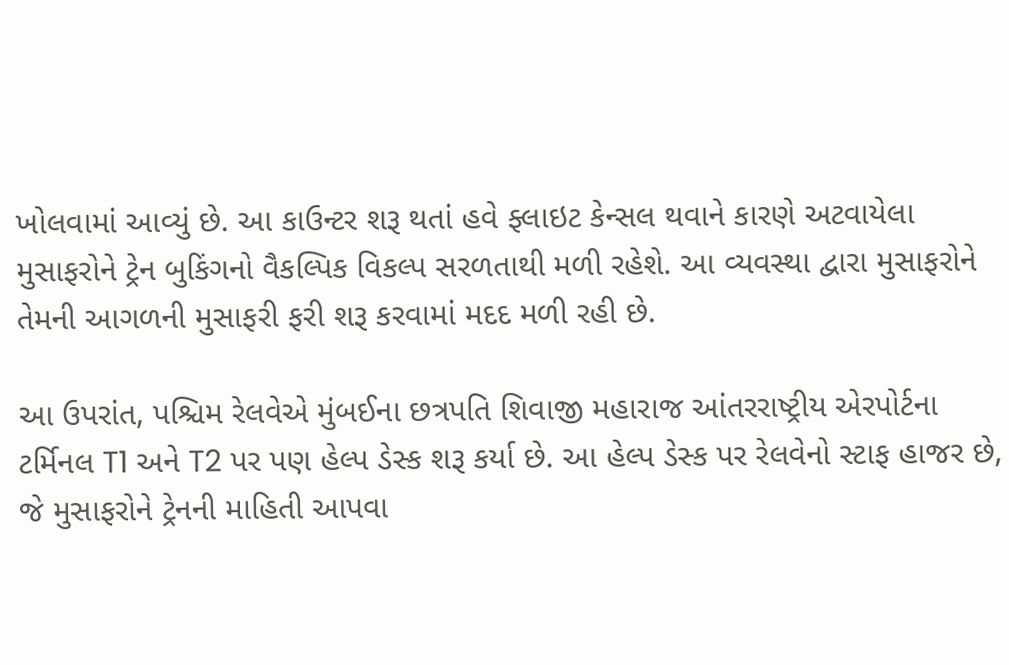ખોલવામાં આવ્યું છે. આ કાઉન્ટર શરૂ થતાં હવે ફ્લાઇટ કેન્સલ થવાને કારણે અટવાયેલા મુસાફરોને ટ્રેન બુકિંગનો વૈકલ્પિક વિકલ્પ સરળતાથી મળી રહેશે. આ વ્યવસ્થા દ્વારા મુસાફરોને તેમની આગળની મુસાફરી ફરી શરૂ કરવામાં મદદ મળી રહી છે.

આ ઉપરાંત, પશ્ચિમ રેલવેએ મુંબઈના છત્રપતિ શિવાજી મહારાજ આંતરરાષ્ટ્રીય એરપોર્ટના ટર્મિનલ T1 અને T2 પર પણ હેલ્પ ડેસ્ક શરૂ કર્યા છે. આ હેલ્પ ડેસ્ક પર રેલવેનો સ્ટાફ હાજર છે, જે મુસાફરોને ટ્રેનની માહિતી આપવા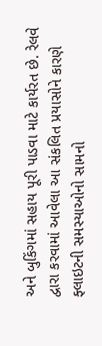અને બુકિંગમાં સહાય પૂરી પાડવા માટે કાર્યરત છે. રેલવે દ્વારા કરવામાં આવેલા આ સંકલિત પ્રયાસોને કારણે ફ્લાઇટની સમસ્યાઓનો સામનો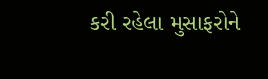કરી રહેલા મુસાફરોને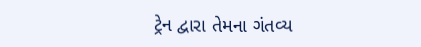ટ્રેન દ્વારા તેમના ગંતવ્ય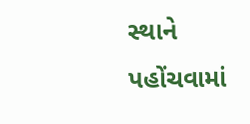સ્થાને પહોંચવામાં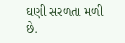ઘણી સરળતા મળી છે.